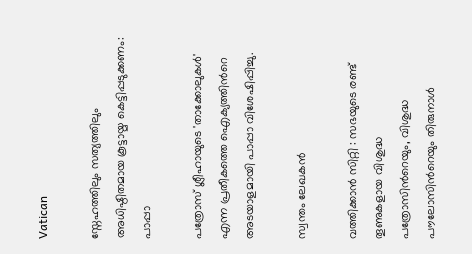Vatican

സ്നേഹത്തിലും സത്യത്തിലും അധിഷ്ഠിതമായ കൂട്ടായ്മ കെട്ടിപ്പടുക്കണം: പാപ്പാ

പത്രോസ് ശ്ലീഹായുടെ 'താക്കോലുകള്‍' എന്ന പ്രതീകത്തെ ഐക്യത്തിന്‍റെ അടയാളമായി പാപ്പാ വിശേഷിപ്പിച്ചു.

സ്വന്തം ലേഖകന്‍

വത്തിക്കാന്‍ സിറ്റി : സഭയുടെ രണ്ട് തൂണുകളായ വിശുദ്ധ പത്രോസിന്‍റെയും, വിശുദ്ധ പൗലോസിന്‍റെയും തിരുനാള്‍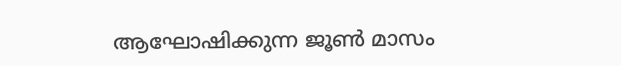ആഘോഷിക്കുന്ന ജൂണ്‍ മാസം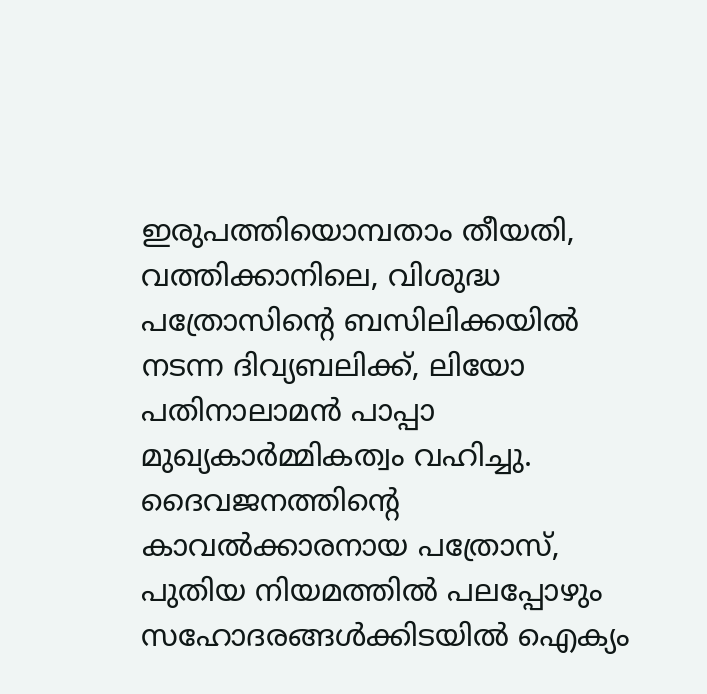ഇരുപത്തിയൊമ്പതാം തീയതി, വത്തിക്കാനിലെ, വിശുദ്ധ പത്രോസിന്‍റെ ബസിലിക്കയില്‍ നടന്ന ദിവ്യബലിക്ക്, ലിയോ പതിനാലാമന്‍ പാപ്പാ മുഖ്യകാര്‍മ്മികത്വം വഹിച്ചു. ദൈവജനത്തിന്‍റെ കാവല്‍ക്കാരനായ പത്രോസ്, പുതിയ നിയമത്തില്‍ പലപ്പോഴും സഹോദരങ്ങള്‍ക്കിടയില്‍ ഐക്യം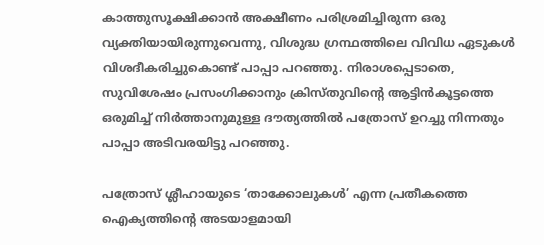കാത്തുസൂക്ഷിക്കാന്‍ അക്ഷീണം പരിശ്രമിച്ചിരുന്ന ഒരു വ്യക്തിയായിരുന്നുവെന്നു, വിശുദ്ധ ഗ്രന്ഥത്തിലെ വിവിധ ഏടുകള്‍ വിശദീകരിച്ചുകൊണ്ട് പാപ്പാ പറഞ്ഞു. നിരാശപ്പെടാതെ, സുവിശേഷം പ്രസംഗിക്കാനും ക്രിസ്തുവിന്‍റെ ആട്ടിന്‍കൂട്ടത്തെ ഒരുമിച്ച് നിര്‍ത്താനുമുള്ള ദൗത്യത്തില്‍ പത്രോസ് ഉറച്ചു നിന്നതും പാപ്പാ അടിവരയിട്ടു പറഞ്ഞു.

പത്രോസ് ശ്ലീഹായുടെ ‘താക്കോലുകള്‍’ എന്ന പ്രതീകത്തെ ഐക്യത്തിന്‍റെ അടയാളമായി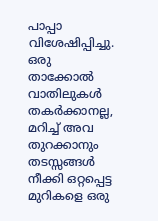പാപ്പാ വിശേഷിപ്പിച്ചു. ഒരു താക്കോല്‍ വാതിലുകള്‍ തകര്‍ക്കാനല്ല, മറിച്ച് അവ തുറക്കാനും തടസ്സങ്ങള്‍ നീക്കി ഒറ്റപ്പെട്ട മുറികളെ ഒരു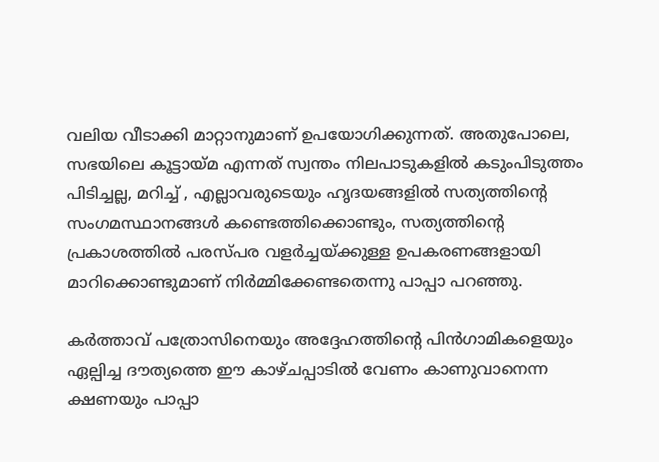വലിയ വീടാക്കി മാറ്റാനുമാണ് ഉപയോഗിക്കുന്നത്. അതുപോലെ, സഭയിലെ കൂട്ടായ്മ എന്നത് സ്വന്തം നിലപാടുകളില്‍ കടുംപിടുത്തം പിടിച്ചല്ല, മറിച്ച് , എല്ലാവരുടെയും ഹൃദയങ്ങളില്‍ സത്യത്തിന്‍റെ സംഗമസ്ഥാനങ്ങള്‍ കണ്ടെത്തിക്കൊണ്ടും, സത്യത്തിന്‍റെ പ്രകാശത്തില്‍ പരസ്പര വളര്‍ച്ചയ്ക്കുള്ള ഉപകരണങ്ങളായി മാറിക്കൊണ്ടുമാണ് നിര്‍മ്മിക്കേണ്ടതെന്നു പാപ്പാ പറഞ്ഞു.

കര്‍ത്താവ് പത്രോസിനെയും അദ്ദേഹത്തിന്‍റെ പിന്‍ഗാമികളെയും ഏല്പിച്ച ദൗത്യത്തെ ഈ കാഴ്ചപ്പാടില്‍ വേണം കാണുവാനെന്ന ക്ഷണയും പാപ്പാ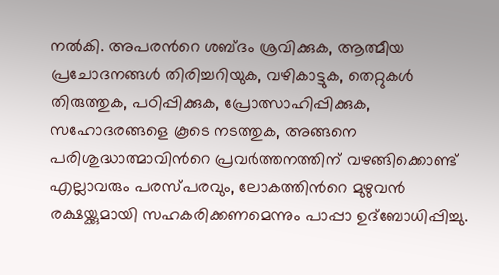നല്‍കി. അപരന്‍റെ ശബ്ദം ശ്രവിക്കുക, ആത്മീയ പ്രചോദനങ്ങള്‍ തിരിച്ചറിയുക, വഴികാട്ടുക, തെറ്റുകള്‍ തിരുത്തുക, പഠിപ്പിക്കുക, പ്രോത്സാഹിപ്പിക്കുക, സഹോദരങ്ങളെ കൂടെ നടത്തുക, അങ്ങനെ പരിശുദ്ധാത്മാവിന്‍റെ പ്രവര്‍ത്തനത്തിന് വഴങ്ങിക്കൊണ്ട് എല്ലാവരും പരസ്പരവും, ലോകത്തിന്‍റെ മുഴുവന്‍ രക്ഷയ്ക്കുമായി സഹകരിക്കണമെന്നും പാപ്പാ ഉദ്ബോധിപ്പിച്ചു.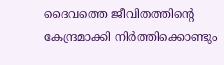ദൈവത്തെ ജീവിതത്തിന്‍റെ കേന്ദ്രമാക്കി നിര്‍ത്തിക്കൊണ്ടും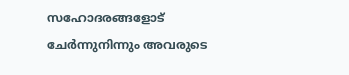സഹോദരങ്ങളോട് ചേര്‍ന്നുനിന്നും അവരുടെ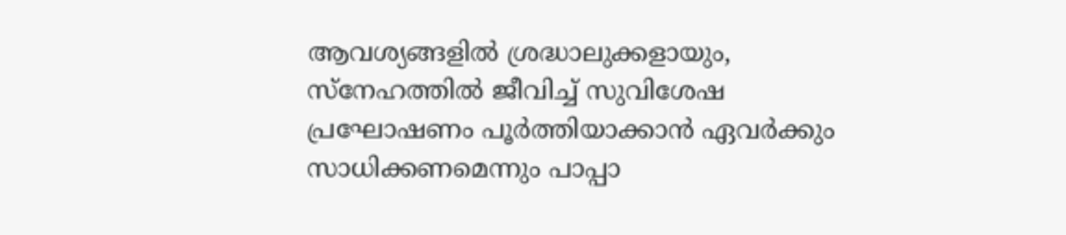ആവശ്യങ്ങളില്‍ ശ്രദ്ധാലുക്കളായും, സ്നേഹത്തില്‍ ജീവിച്ച് സുവിശേഷ പ്രഘോഷണം പൂര്‍ത്തിയാക്കാന്‍ ഏവര്‍ക്കും സാധിക്കണമെന്നും പാപ്പാ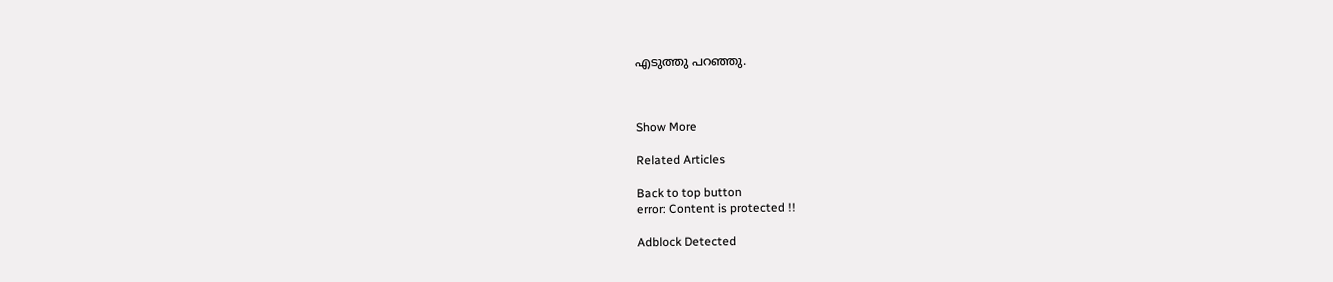എടുത്തു പറഞ്ഞു.



Show More

Related Articles

Back to top button
error: Content is protected !!

Adblock Detected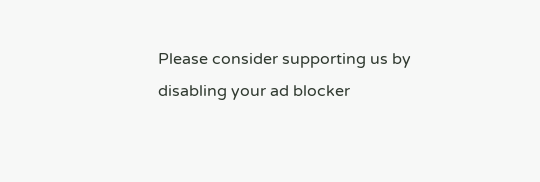Please consider supporting us by disabling your ad blocker